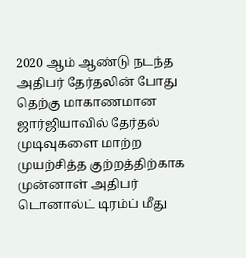2020 ஆம் ஆண்டு நடந்த அதிபர் தேர்தலின் போது தெற்கு மாகாணமான ஜார்ஜியாவில் தேர்தல் முடிவுகளை மாற்ற முயற்சித்த குற்றத்திற்காக முன்னாள் அதிபர் டொனால்ட் டிரம்ப் மீது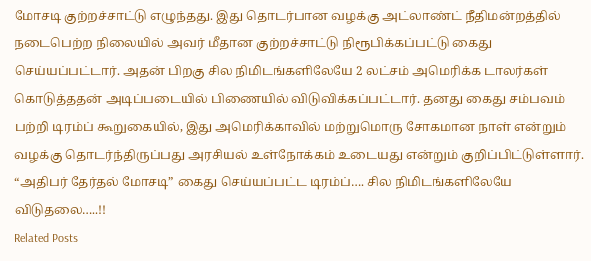மோசடி குற்றச்சாட்டு எழுந்தது. இது தொடர்பான வழக்கு அட்லாண்ட் நீதிமன்றத்தில் நடைபெற்ற நிலையில் அவர் மீதான குற்றச்சாட்டு நிரூபிக்கப்பட்டு கைது செய்யப்பட்டார். அதன் பிறகு சில நிமிடங்களிலேயே 2 லட்சம் அமெரிக்க டாலர்கள் கொடுத்ததன் அடிப்படையில் பிணையில் விடுவிக்கப்பட்டார். தனது கைது சம்பவம் பற்றி டிரம்ப் கூறுகையில், இது அமெரிக்காவில் மற்றுமொரு சோகமான நாள் என்றும் வழக்கு தொடர்ந்திருப்பது அரசியல் உள்நோக்கம் உடையது என்றும் குறிப்பிட்டுள்ளார்.
“அதிபர் தேர்தல் மோசடி” கைது செய்யப்பட்ட டிரம்ப்…. சில நிமிடங்களிலேயே விடுதலை…..!!
Related Posts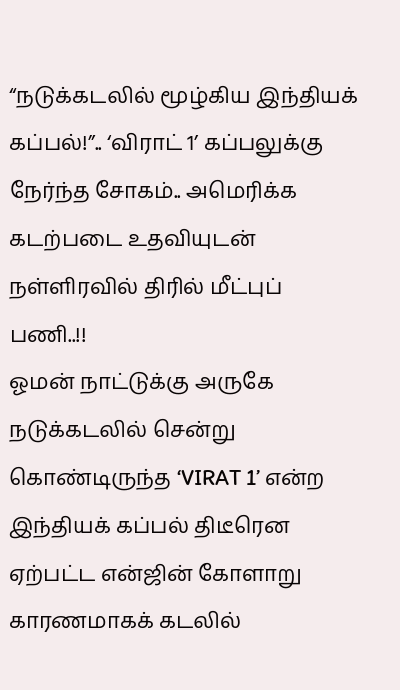“நடுக்கடலில் மூழ்கிய இந்தியக் கப்பல்!”.. ‘விராட் 1’ கப்பலுக்கு நேர்ந்த சோகம்.. அமெரிக்க கடற்படை உதவியுடன் நள்ளிரவில் திரில் மீட்புப் பணி..!!
ஓமன் நாட்டுக்கு அருகே நடுக்கடலில் சென்று கொண்டிருந்த ‘VIRAT 1’ என்ற இந்தியக் கப்பல் திடீரென ஏற்பட்ட என்ஜின் கோளாறு காரணமாகக் கடலில்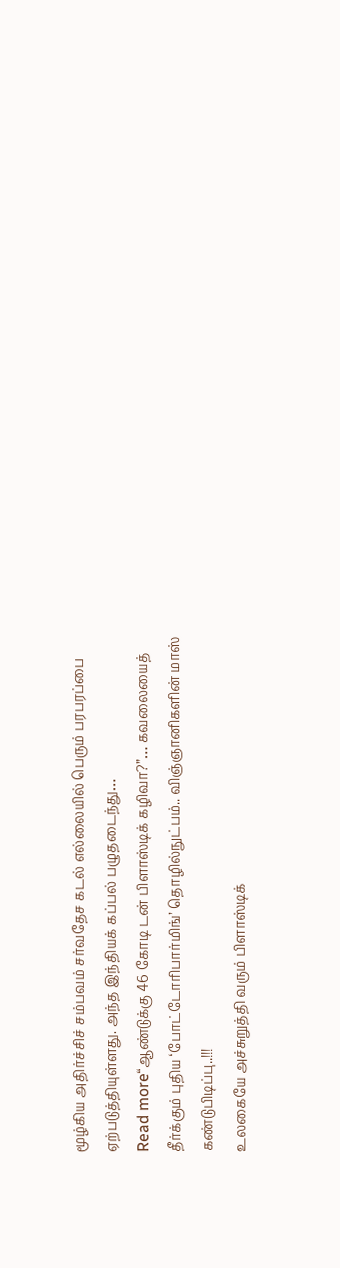மூழ்கிய அதிர்ச்சிச் சம்பவம் சர்வதேச கடல் எல்லையில் பெரும் பரபரப்பை ஏற்படுத்தியுள்ளது. அந்த இந்தியக் கப்பல் பழுதடைந்து…
Read more“ஆண்டுக்கு 46 கோடி டன் பிளாஸ்டிக் கழிவா?”… கவலையைத் தீர்க்கும் புதிய ‘போட்டோரிபார்மிங்’ தொழில்நுட்பம்.. விஞ்ஞானிகளின் மாஸ் கண்டுபிடிப்பு..!!!
உலகையே அச்சுறுத்தி வரும் பிளாஸ்டிக்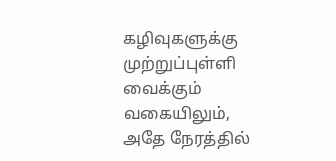கழிவுகளுக்கு முற்றுப்புள்ளி வைக்கும் வகையிலும், அதே நேரத்தில்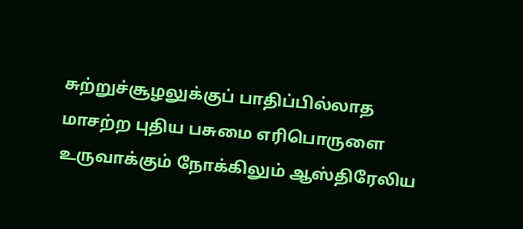சுற்றுச்சூழலுக்குப் பாதிப்பில்லாத மாசற்ற புதிய பசுமை எரிபொருளை உருவாக்கும் நோக்கிலும் ஆஸ்திரேலிய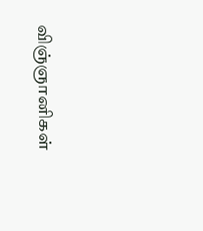விஞ்ஞானிகள்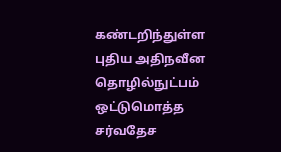கண்டறிந்துள்ள புதிய அதிநவீன தொழில்நுட்பம் ஒட்டுமொத்த சர்வதேச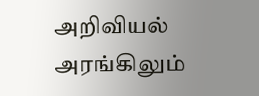அறிவியல் அரங்கிலும்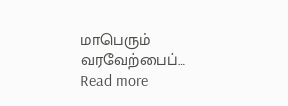மாபெரும் வரவேற்பைப்…
Read more